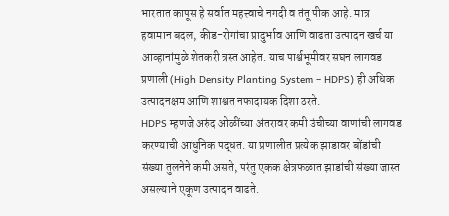भारतात कापूस हे सर्वात महत्त्वाचे नगदी व तंतू पीक आहे. मात्र हवामान बदल, कीड-रोगांचा प्रादुर्भाव आणि वाढता उत्पादन खर्च या आव्हानांमुळे शेतकरी त्रस्त आहेत. याच पार्श्वभूमीवर सघन लागवड प्रणाली (High Density Planting System – HDPS) ही अधिक उत्पादनक्षम आणि शाश्वत नफादायक दिशा ठरते.
HDPS म्हणजे अरुंद ओळींच्या अंतरावर कमी उंचीच्या वाणांची लागवड करण्याची आधुनिक पद्धत. या प्रणालीत प्रत्येक झाडावर बोंडांची संख्या तुलनेने कमी असते, परंतु एकक क्षेत्रफळात झाडांची संख्या जास्त असल्याने एकूण उत्पादन वाढते.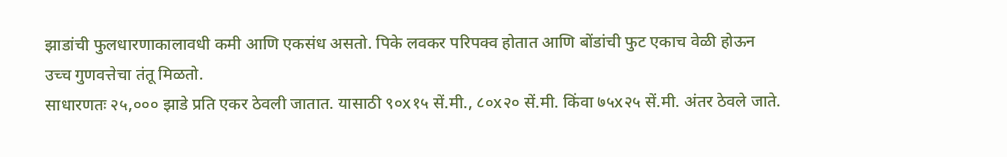झाडांची फुलधारणाकालावधी कमी आणि एकसंध असतो. पिके लवकर परिपक्व होतात आणि बोंडांची फुट एकाच वेळी होऊन उच्च गुणवत्तेचा तंतू मिळतो.
साधारणतः २५,००० झाडे प्रति एकर ठेवली जातात. यासाठी ९०x१५ सें.मी., ८०x२० सें.मी. किंवा ७५x२५ सें.मी. अंतर ठेवले जाते.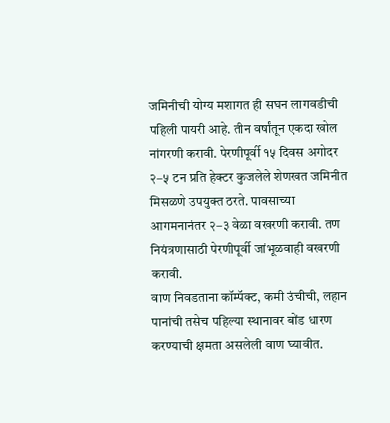जमिनीची योग्य मशागत ही सघन लागवडीची पहिली पायरी आहे. तीन वर्षांतून एकदा खोल नांगरणी करावी. पेरणीपूर्वी १५ दिवस अगोदर २–५ टन प्रति हेक्टर कुजलेले शेणखत जमिनीत मिसळणे उपयुक्त ठरते. पावसाच्या आगमनानंतर २–३ वेळा वखरणी करावी. तण नियंत्रणासाठी पेरणीपूर्वी जांभूळवाही वखरणी करावी.
वाण निवडताना कॉम्पॅक्ट, कमी उंचीची, लहान पानांची तसेच पहिल्या स्थानावर बोंड धारण करण्याची क्षमता असलेली वाण घ्यावीत.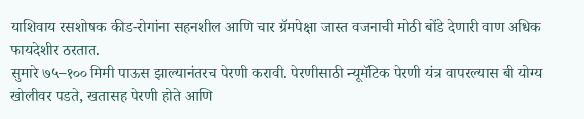याशिवाय रसशोषक कीड-रोगांना सहनशील आणि चार ग्रॅमपेक्षा जास्त वजनाची मोठी बोंडे देणारी वाण अधिक फायदेशीर ठरतात.
सुमारे ७५–१०० मिमी पाऊस झाल्यानंतरच पेरणी करावी. पेरणीसाठी न्यूमॅटिक पेरणी यंत्र वापरल्यास बी योग्य खोलीवर पडते, खतासह पेरणी होते आणि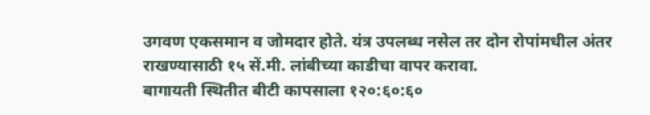उगवण एकसमान व जोमदार होते. यंत्र उपलब्ध नसेल तर दोन रोपांमधील अंतर राखण्यासाठी १५ सें.मी. लांबीच्या काडीचा वापर करावा.
बागायती स्थितीत बीटी कापसाला १२०:६०:६०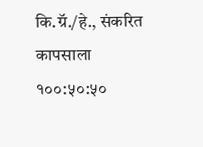कि.ग्रॅ./हे., संकरित कापसाला १००:५०:५०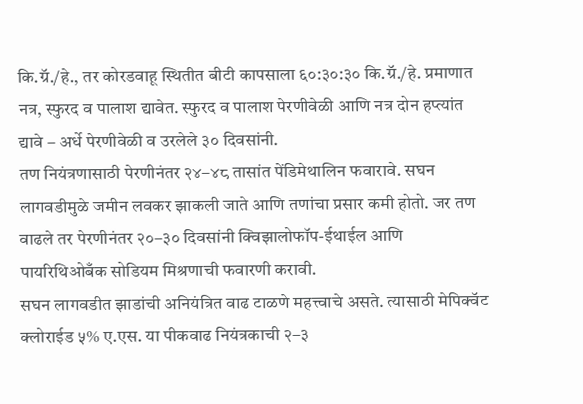कि.ग्रॅ./हे., तर कोरडवाहू स्थितीत बीटी कापसाला ६०:३०:३० कि.ग्रॅ./हे. प्रमाणात नत्र, स्फुरद व पालाश द्यावेत. स्फुरद व पालाश पेरणीवेळी आणि नत्र दोन हप्त्यांत द्यावे – अर्धे पेरणीवेळी व उरलेले ३० दिवसांनी.
तण नियंत्रणासाठी पेरणीनंतर २४–४८ तासांत पेंडिमेथालिन फवारावे. सघन लागवडीमुळे जमीन लवकर झाकली जाते आणि तणांचा प्रसार कमी होतो. जर तण वाढले तर पेरणीनंतर २०–३० दिवसांनी क्विझालोफॉप-ईथाईल आणि पायरिथिओबँक सोडियम मिश्रणाची फवारणी करावी.
सघन लागवडीत झाडांची अनियंत्रित वाढ टाळणे महत्त्वाचे असते. त्यासाठी मेपिक्वॅट क्लोराईड ५% ए.एस. या पीकवाढ नियंत्रकाची २–३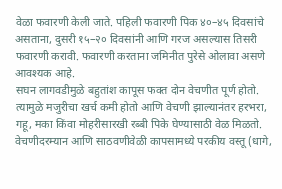वेळा फवारणी केली जाते. पहिली फवारणी पिक ४०–४५ दिवसांचे असताना, दुसरी १५–२० दिवसांनी आणि गरज असल्यास तिसरी फवारणी करावी. फवारणी करताना जमिनीत पुरेसे ओलावा असणे आवश्यक आहे.
सघन लागवडीमुळे बहुतांश कापूस फक्त दोन वेचणीत पूर्ण होतो. त्यामुळे मजुरीचा खर्च कमी होतो आणि वेचणी झाल्यानंतर हरभरा, गहू, मका किंवा मोहरीसारखी रब्बी पिके घेण्यासाठी वेळ मिळतो. वेचणीदरम्यान आणि साठवणीवेळी कापसामध्ये परकीय वस्तू (धागे,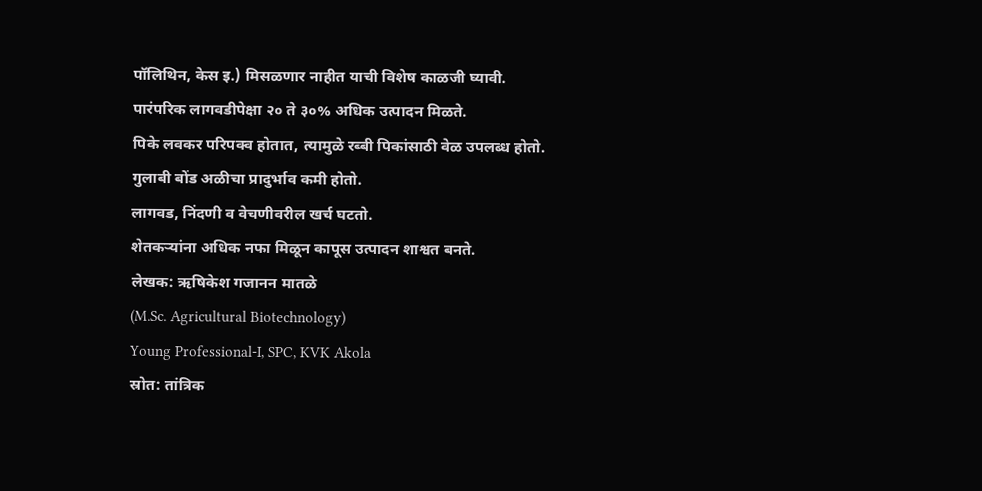पॉलिथिन, केस इ.) मिसळणार नाहीत याची विशेष काळजी घ्यावी.
पारंपरिक लागवडीपेक्षा २० ते ३०% अधिक उत्पादन मिळते.
पिके लवकर परिपक्व होतात, त्यामुळे रब्बी पिकांसाठी वेळ उपलब्ध होतो.
गुलाबी बोंड अळीचा प्रादुर्भाव कमी होतो.
लागवड, निंदणी व वेचणीवरील खर्च घटतो.
शेतकऱ्यांना अधिक नफा मिळून कापूस उत्पादन शाश्वत बनते.
लेखक: ऋषिकेश गजानन मातळे
(M.Sc. Agricultural Biotechnology)
Young Professional-I, SPC, KVK Akola
स्रोत: तांत्रिक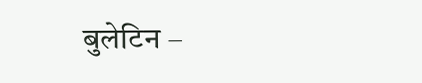बुलेटिन –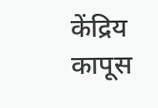केंद्रिय कापूस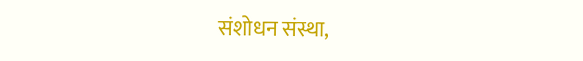संशोधन संस्था,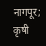नागपूर; कृषी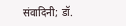संवादिनी; डॉ.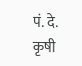पं. दे. कृषी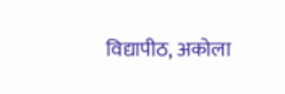विद्यापीठ, अकोला